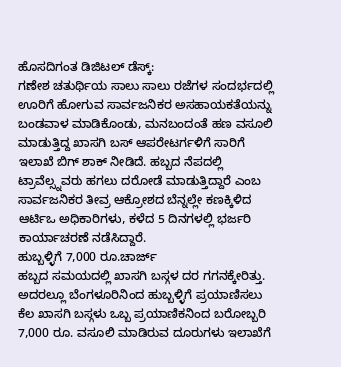ಹೊಸದಿಗಂತ ಡಿಜಿಟಲ್ ಡೆಸ್ಕ್:
ಗಣೇಶ ಚತುರ್ಥಿಯ ಸಾಲು ಸಾಲು ರಜೆಗಳ ಸಂದರ್ಭದಲ್ಲಿ ಊರಿಗೆ ಹೋಗುವ ಸಾರ್ವಜನಿಕರ ಅಸಹಾಯಕತೆಯನ್ನು ಬಂಡವಾಳ ಮಾಡಿಕೊಂಡು, ಮನಬಂದಂತೆ ಹಣ ವಸೂಲಿ ಮಾಡುತ್ತಿದ್ದ ಖಾಸಗಿ ಬಸ್ ಆಪರೇಟರ್ಗಳಿಗೆ ಸಾರಿಗೆ ಇಲಾಖೆ ಬಿಗ್ ಶಾಕ್ ನೀಡಿದೆ. ಹಬ್ಬದ ನೆಪದಲ್ಲಿ ಟ್ರಾವೆಲ್ಸ್ನವರು ಹಗಲು ದರೋಡೆ ಮಾಡುತ್ತಿದ್ದಾರೆ ಎಂಬ ಸಾರ್ವಜನಿಕರ ತೀವ್ರ ಆಕ್ರೋಶದ ಬೆನ್ನಲ್ಲೇ ಕಣಕ್ಕಿಳಿದ ಆರ್ಟಿಒ ಅಧಿಕಾರಿಗಳು, ಕಳೆದ 5 ದಿನಗಳಲ್ಲಿ ಭರ್ಜರಿ ಕಾರ್ಯಾಚರಣೆ ನಡೆಸಿದ್ದಾರೆ.
ಹುಬ್ಬಳ್ಳಿಗೆ 7,000 ರೂ.ಚಾರ್ಜ್
ಹಬ್ಬದ ಸಮಯದಲ್ಲಿ ಖಾಸಗಿ ಬಸ್ಗಳ ದರ ಗಗನಕ್ಕೇರಿತ್ತು. ಅದರಲ್ಲೂ ಬೆಂಗಳೂರಿನಿಂದ ಹುಬ್ಬಳ್ಳಿಗೆ ಪ್ರಯಾಣಿಸಲು ಕೆಲ ಖಾಸಗಿ ಬಸ್ಗಳು ಒಬ್ಬ ಪ್ರಯಾಣಿಕನಿಂದ ಬರೋಬ್ಬರಿ 7,000 ರೂ. ವಸೂಲಿ ಮಾಡಿರುವ ದೂರುಗಳು ಇಲಾಖೆಗೆ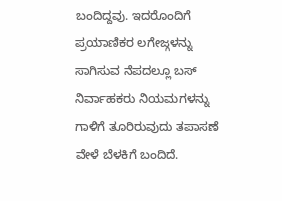ಬಂದಿದ್ದವು. ಇದರೊಂದಿಗೆ ಪ್ರಯಾಣಿಕರ ಲಗೇಜ್ಗಳನ್ನು ಸಾಗಿಸುವ ನೆಪದಲ್ಲೂ ಬಸ್ ನಿರ್ವಾಹಕರು ನಿಯಮಗಳನ್ನು ಗಾಳಿಗೆ ತೂರಿರುವುದು ತಪಾಸಣೆ ವೇಳೆ ಬೆಳಕಿಗೆ ಬಂದಿದೆ.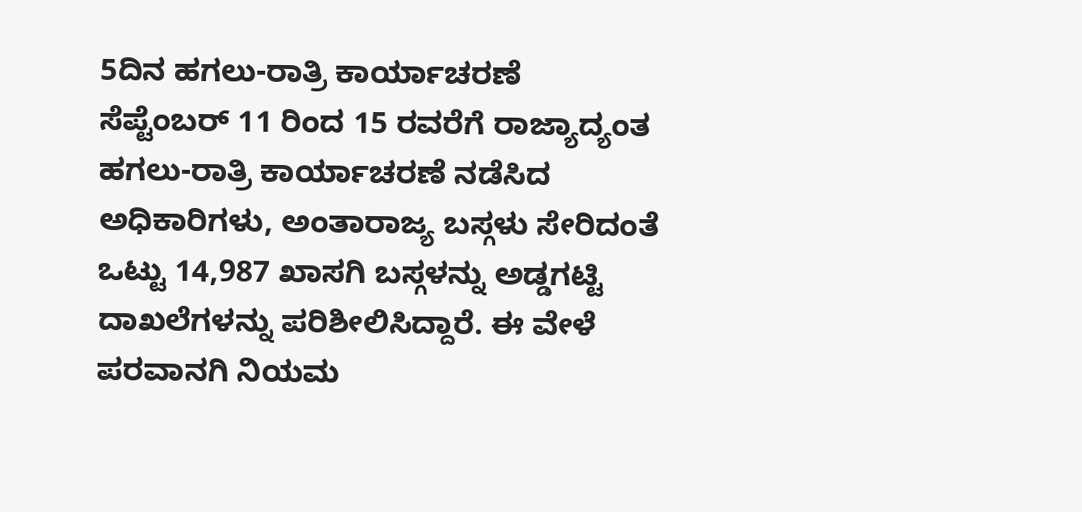5ದಿನ ಹಗಲು-ರಾತ್ರಿ ಕಾರ್ಯಾಚರಣೆ
ಸೆಪ್ಟೆಂಬರ್ 11 ರಿಂದ 15 ರವರೆಗೆ ರಾಜ್ಯಾದ್ಯಂತ ಹಗಲು-ರಾತ್ರಿ ಕಾರ್ಯಾಚರಣೆ ನಡೆಸಿದ ಅಧಿಕಾರಿಗಳು, ಅಂತಾರಾಜ್ಯ ಬಸ್ಗಳು ಸೇರಿದಂತೆ ಒಟ್ಟು 14,987 ಖಾಸಗಿ ಬಸ್ಗಳನ್ನು ಅಡ್ಡಗಟ್ಟಿ ದಾಖಲೆಗಳನ್ನು ಪರಿಶೀಲಿಸಿದ್ದಾರೆ. ಈ ವೇಳೆ ಪರವಾನಗಿ ನಿಯಮ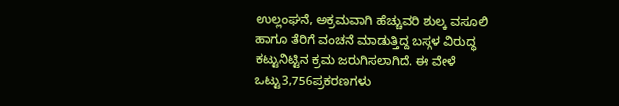ಉಲ್ಲಂಘನೆ, ಅಕ್ರಮವಾಗಿ ಹೆಚ್ಚುವರಿ ಶುಲ್ಕ ವಸೂಲಿ ಹಾಗೂ ತೆರಿಗೆ ವಂಚನೆ ಮಾಡುತ್ತಿದ್ದ ಬಸ್ಗಳ ವಿರುದ್ಧ ಕಟ್ಟುನಿಟ್ಟಿನ ಕ್ರಮ ಜರುಗಿಸಲಾಗಿದೆ. ಈ ವೇಳೆ ಒಟ್ಟು3,756ಪ್ರಕರಣಗಳು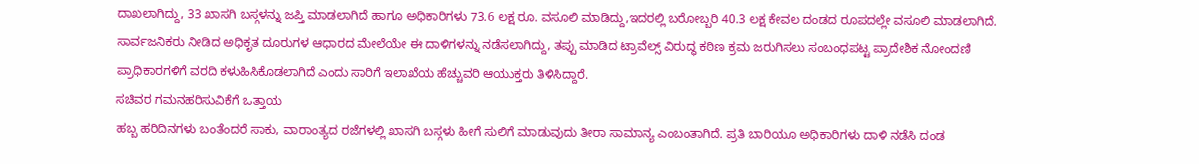ದಾಖಲಾಗಿದ್ದು, 33 ಖಾಸಗಿ ಬಸ್ಗಳನ್ನು ಜಪ್ತಿ ಮಾಡಲಾಗಿದೆ ಹಾಗೂ ಅಧಿಕಾರಿಗಳು 73.6 ಲಕ್ಷ ರೂ. ವಸೂಲಿ ಮಾಡಿದ್ದು,ಇದರಲ್ಲಿ ಬರೋಬ್ಬರಿ 40.3 ಲಕ್ಷ ಕೇವಲ ದಂಡದ ರೂಪದಲ್ಲೇ ವಸೂಲಿ ಮಾಡಲಾಗಿದೆ.
ಸಾರ್ವಜನಿಕರು ನೀಡಿದ ಅಧಿಕೃತ ದೂರುಗಳ ಆಧಾರದ ಮೇಲೆಯೇ ಈ ದಾಳಿಗಳನ್ನು ನಡೆಸಲಾಗಿದ್ದು, ತಪ್ಪು ಮಾಡಿದ ಟ್ರಾವೆಲ್ಸ್ ವಿರುದ್ಧ ಕಠಿಣ ಕ್ರಮ ಜರುಗಿಸಲು ಸಂಬಂಧಪಟ್ಟ ಪ್ರಾದೇಶಿಕ ನೋಂದಣಿ ಪ್ರಾಧಿಕಾರಗಳಿಗೆ ವರದಿ ಕಳುಹಿಸಿಕೊಡಲಾಗಿದೆ ಎಂದು ಸಾರಿಗೆ ಇಲಾಖೆಯ ಹೆಚ್ಚುವರಿ ಆಯುಕ್ತರು ತಿಳಿಸಿದ್ದಾರೆ.
ಸಚಿವರ ಗಮನಹರಿಸುವಿಕೆಗೆ ಒತ್ತಾಯ
ಹಬ್ಬ ಹರಿದಿನಗಳು ಬಂತೆಂದರೆ ಸಾಕು, ವಾರಾಂತ್ಯದ ರಜೆಗಳಲ್ಲಿ ಖಾಸಗಿ ಬಸ್ಗಳು ಹೀಗೆ ಸುಲಿಗೆ ಮಾಡುವುದು ತೀರಾ ಸಾಮಾನ್ಯ ಎಂಬಂತಾಗಿದೆ. ಪ್ರತಿ ಬಾರಿಯೂ ಅಧಿಕಾರಿಗಳು ದಾಳಿ ನಡೆಸಿ ದಂಡ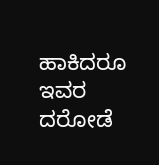ಹಾಕಿದರೂ ಇವರ ದರೋಡೆ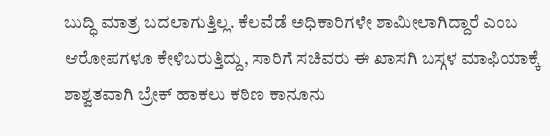ಬುದ್ಧಿ ಮಾತ್ರ ಬದಲಾಗುತ್ತಿಲ್ಲ. ಕೆಲವೆಡೆ ಅಧಿಕಾರಿಗಳೇ ಶಾಮೀಲಾಗಿದ್ದಾರೆ ಎಂಬ ಆರೋಪಗಳೂ ಕೇಳಿಬರುತ್ತಿದ್ದು, ಸಾರಿಗೆ ಸಚಿವರು ಈ ಖಾಸಗಿ ಬಸ್ಗಳ ಮಾಫಿಯಾಕ್ಕೆ ಶಾಶ್ವತವಾಗಿ ಬ್ರೇಕ್ ಹಾಕಲು ಕಠಿಣ ಕಾನೂನು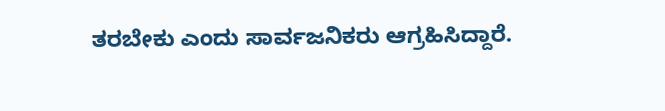ತರಬೇಕು ಎಂದು ಸಾರ್ವಜನಿಕರು ಆಗ್ರಹಿಸಿದ್ದಾರೆ.